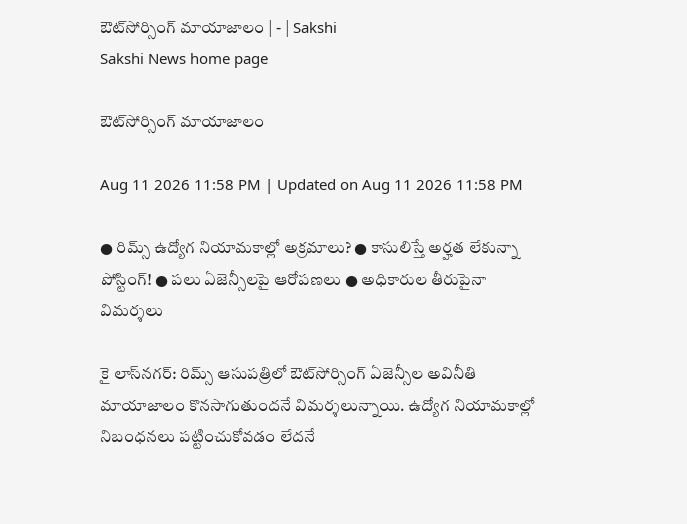ఔట్‌సోర్సింగ్‌ మాయాజాలం | - | Sakshi
Sakshi News home page

ఔట్‌సోర్సింగ్‌ మాయాజాలం

Aug 11 2026 11:58 PM | Updated on Aug 11 2026 11:58 PM

● రిమ్స్‌ ఉద్యోగ నియామకాల్లో అక్రమాలు? ● కాసులిస్తే అర్హత లేకున్నా పోస్టింగ్‌! ● పలు ఏజెన్సీలపై ఆరోపణలు ● అధికారుల తీరుపైనా విమర్శలు

కై లాస్‌నగర్‌: రిమ్స్‌ ఆసుపత్రిలో ఔట్‌సోర్సింగ్‌ ఏజెన్సీల అవినీతి మాయాజాలం కొనసాగుతుందనే విమర్శలున్నాయి. ఉద్యోగ నియామకాల్లో నిబంధనలు పట్టించుకోవడం లేదనే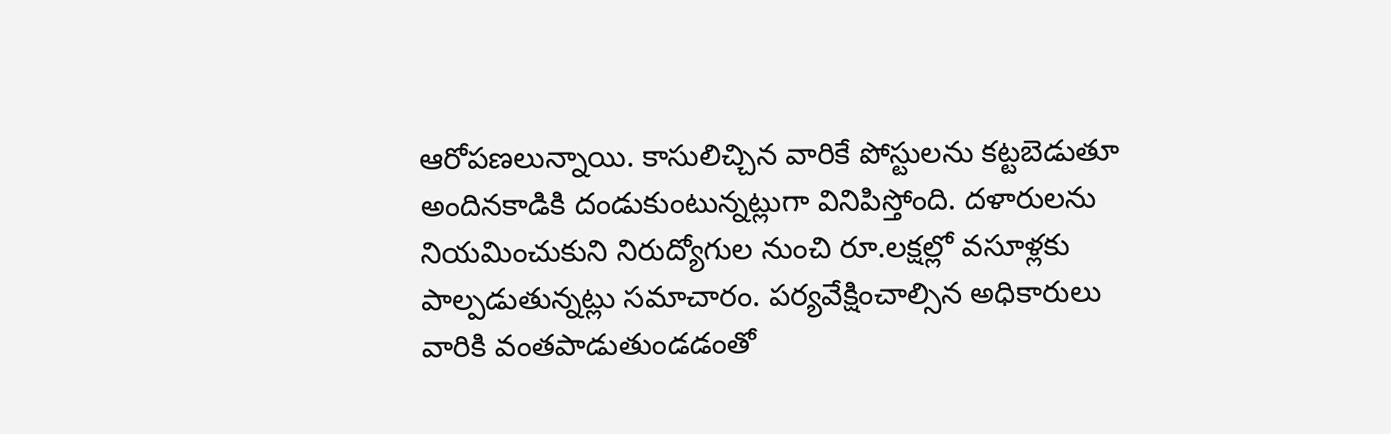ఆరోపణలున్నాయి. కాసులిచ్చిన వారికే పోస్టులను కట్టబెడుతూ అందినకాడికి దండుకుంటున్నట్లుగా వినిపిస్తోంది. దళారులను నియమించుకుని నిరుద్యోగుల నుంచి రూ.లక్షల్లో వసూళ్లకు పాల్పడుతున్నట్లు సమాచారం. పర్యవేక్షించాల్సిన అధికారులు వారికి వంతపాడుతుండడంతో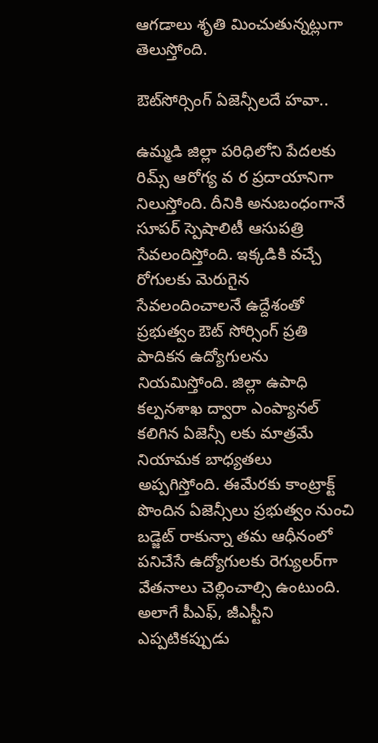ఆగడాలు శృతి మించుతున్నట్లుగా తెలుస్తోంది.

ఔట్‌సోర్సింగ్‌ ఏజెన్సీలదే హవా..

ఉమ్మడి జిల్లా పరిధిలోని పేదలకు రిమ్స్‌ ఆరోగ్య వ ర ప్రదాయానిగా నిలుస్తోంది. దీనికి అనుబంధంగానే సూపర్‌ స్పెషాలిటీ ఆసుపత్రి సేవలందిస్తోంది. ఇక్కడికి వచ్చే రోగులకు మెరుగైన సేవలందించాలనే ఉద్దేశంతో ప్రభుత్వం ఔట్‌ సోర్సింగ్‌ ప్రతి పాదికన ఉద్యోగులను నియమిస్తోంది. జిల్లా ఉపాధి కల్పనశాఖ ద్వారా ఎంప్యానల్‌ కలిగిన ఏజెన్సీ లకు మాత్రమే నియామక బాధ్యతలు అప్పగిస్తోంది. ఈమేరకు కాంట్రాక్ట్‌ పొందిన ఏజెన్సీలు ప్రభుత్వం నుంచి బడ్జెట్‌ రాకున్నా తమ ఆధీనంలో పనిచేసే ఉద్యోగులకు రెగ్యులర్‌గా వేతనాలు చెల్లించాల్సి ఉంటుంది. అలాగే పీఎఫ్‌, జీఎస్టీని ఎప్పటికప్పుడు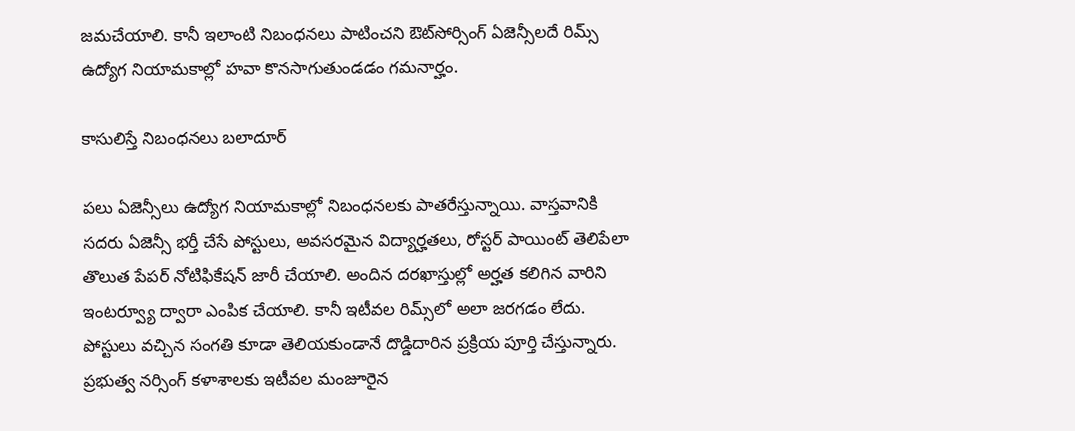జమచేయాలి. కానీ ఇలాంటి నిబంధనలు పాటించని ఔట్‌సోర్సింగ్‌ ఏజెన్సీలదే రిమ్స్‌ ఉద్యోగ నియామకాల్లో హవా కొనసాగుతుండడం గమనార్హం.

కాసులిస్తే నిబంధనలు బలాదూర్‌

పలు ఏజెన్సీలు ఉద్యోగ నియామకాల్లో నిబంధనలకు పాతరేస్తున్నాయి. వాస్తవానికి సదరు ఏజెన్సీ భర్తీ చేసే పోస్టులు, అవసరమైన విద్యార్హతలు, రోస్టర్‌ పాయింట్‌ తెలిపేలా తొలుత పేపర్‌ నోటిఫికేషన్‌ జారీ చేయాలి. అందిన దరఖాస్తుల్లో అర్హత కలిగిన వారిని ఇంటర్వ్యూ ద్వారా ఎంపిక చేయాలి. కానీ ఇటీవల రిమ్స్‌లో అలా జరగడం లేదు. పోస్టులు వచ్చిన సంగతి కూడా తెలియకుండానే దొడ్డిదారిన ప్రక్రియ పూర్తి చేస్తున్నారు. ప్రభుత్వ నర్సింగ్‌ కళాశాలకు ఇటీవల మంజూరైన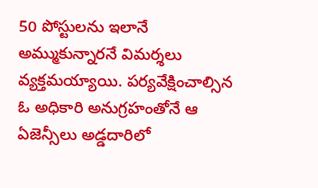50 పోస్టులను ఇలానే అమ్ముకున్నారనే విమర్శలు వ్యక్తమయ్యాయి. పర్యవేక్షించాల్సిన ఓ అధికారి అనుగ్రహంతోనే ఆ ఏజెన్సీలు అడ్డదారిలో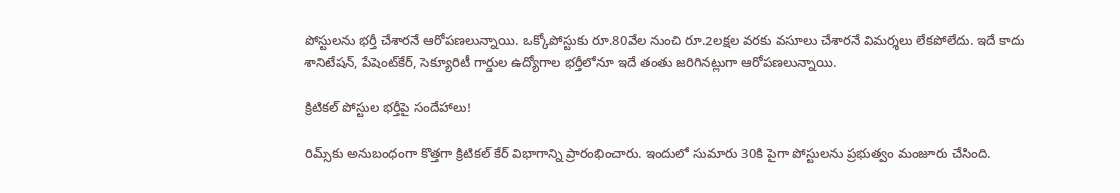పోస్టులను భర్తీ చేశారనే ఆరోపణలున్నాయి. ఒక్కోపోస్టుకు రూ.80వేల నుంచి రూ.2లక్షల వరకు వసూలు చేశారనే విమర్శలు లేకపోలేదు. ఇదే కాదు శానిటేషన్‌, పేషెంట్‌కేర్‌, సెక్యూరిటీ గార్డుల ఉద్యోగాల భర్తీలోనూ ఇదే తంతు జరిగినట్లుగా ఆరోపణలున్నాయి.

క్రిటికల్‌ పోస్టుల భర్తీపై సందేహాలు!

రిమ్స్‌కు అనుబంధంగా కొత్తగా క్రిటికల్‌ కేర్‌ విభాగాన్ని ప్రారంభించారు. ఇందులో సుమారు 30కి పైగా పోస్టులను ప్రభుత్వం మంజూరు చేసింది.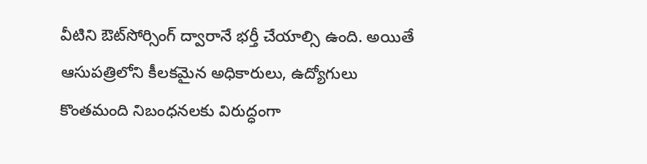వీటిని ఔట్‌సోర్సింగ్‌ ద్వారానే భర్తీ చేయాల్సి ఉంది. అయితే ఆసుపత్రిలోని కీలకమైన అధికారులు, ఉద్యోగులు కొంతమంది నిబంధనలకు విరుద్ధంగా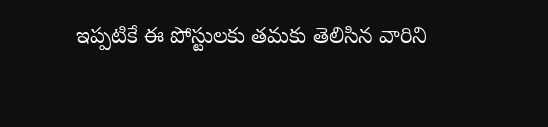ఇప్పటికే ఈ పోస్టులకు తమకు తెలిసిన వారిని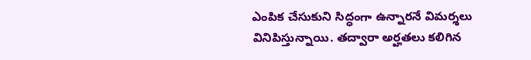ఎంపిక చేసుకుని సిద్ధంగా ఉన్నారనే విమర్శలు వినిపిస్తున్నాయి. తద్వారా అర్హతలు కలిగిన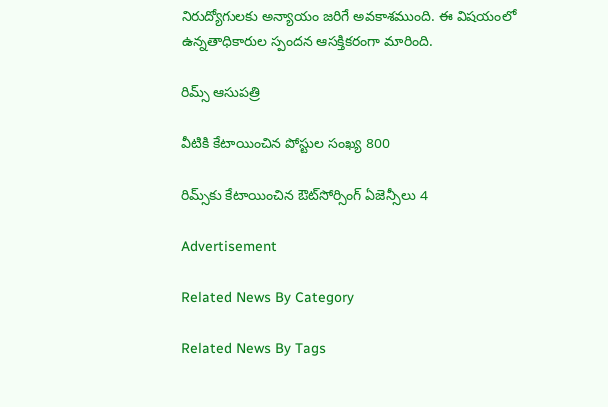నిరుద్యోగులకు అన్యాయం జరిగే అవకాశముంది. ఈ విషయంలో ఉన్నతాధికారుల స్పందన ఆసక్తికరంగా మారింది.

రిమ్స్‌ ఆసుపత్రి

వీటికి కేటాయించిన పోస్టుల సంఖ్య 800

రిమ్స్‌కు కేటాయించిన ఔట్‌సోర్సింగ్‌ ఏజెన్సీలు 4

Advertisement

Related News By Category

Related News By Tags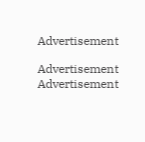Advertisement

Advertisement
Advertisement